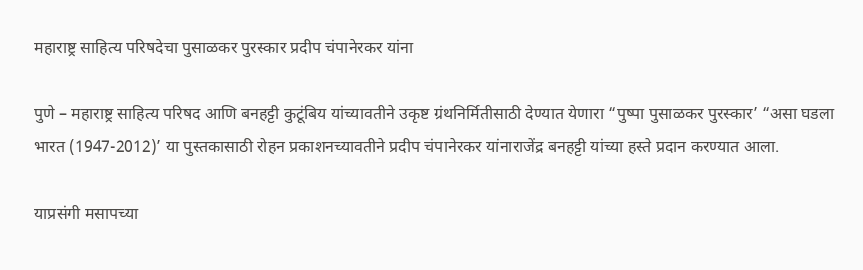महाराष्ट्र साहित्य परिषदेचा पुसाळकर पुरस्कार प्रदीप चंपानेरकर यांना

पुणे – महाराष्ट्र साहित्य परिषद आणि बनहट्टी कुटूंबिय यांच्यावतीने उकृष्ट ग्रंथनिर्मितीसाठी देण्यात येणारा “पुष्पा पुसाळकर पुरस्कार’ “असा घडला भारत (1947-2012)’ या पुस्तकासाठी रोहन प्रकाशनच्यावतीने प्रदीप चंपानेरकर यांनाराजेंद्र बनहट्टी यांच्या हस्ते प्रदान करण्यात आला.

याप्रसंगी मसापच्या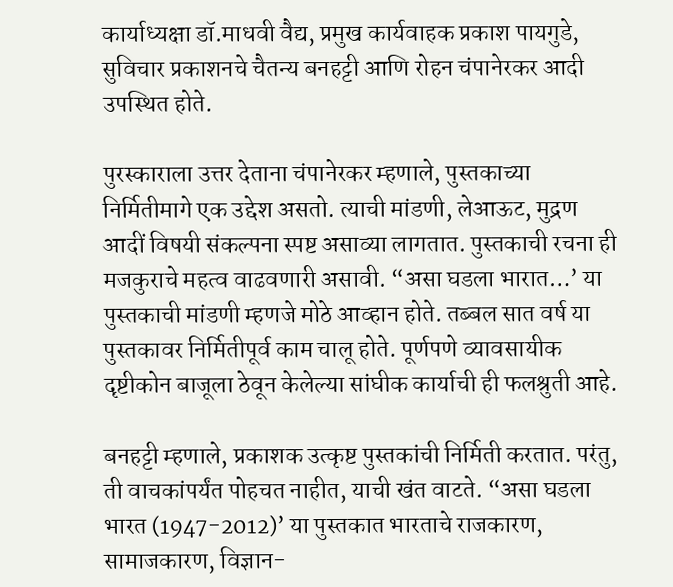कार्याध्यक्षा डॉ.माधवी वैद्य, प्रमुख कार्यवाहक प्रकाश पायगुडे, सुविचार प्रकाशनचे चैतन्य बनहट्टी आणि रोहन चंपानेरकर आदी उपस्थित होते.

पुरस्काराला उत्तर देताना चंपानेरकर म्हणाले, पुस्तकाच्या निर्मितीमागे एक उद्देश असतो. त्याची मांडणी, लेआऊट, मुद्रण आदीं विषयी संकल्पना स्पष्ट असाव्या लागतात. पुस्तकाची रचना ही मजकुराचे महत्व वाढवणारी असावी. “असा घडला भारात…’ या पुस्तकाची मांडणी म्हणजे मोठे आव्हान होते. तब्बल सात वर्ष या पुस्तकावर निर्मितीपूर्व काम चालू होते. पूर्णपणे व्यावसायीक दृष्टीकोन बाजूला ठेवून केलेल्या सांघीक कार्याची ही फलश्रुती आहे.

बनहट्टी म्हणाले, प्रकाशक उत्कृष्ट पुस्तकांची निर्मिती करतात. परंतु, ती वाचकांपर्यंत पोहचत नाहीत, याची खंत वाटते. “असा घडला भारत (1947-2012)’ या पुस्तकात भारताचे राजकारण, सामाजकारण, विज्ञान-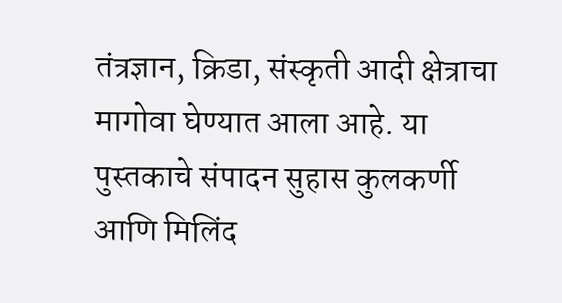तंत्रज्ञान, क्रिडा, संस्कृती आदी क्षेत्राचा मागोवा घेण्यात आला आहे. या पुस्तकाचे संपादन सुहास कुलकर्णी आणि मिलिंद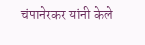चंपानेरकर यांनी केले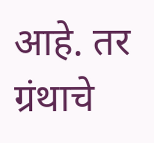आहे. तर ग्रंथाचे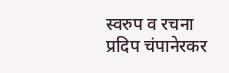स्वरुप व रचना प्रदिप चंपानेरकर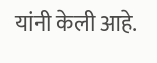यांनी केली आहे.